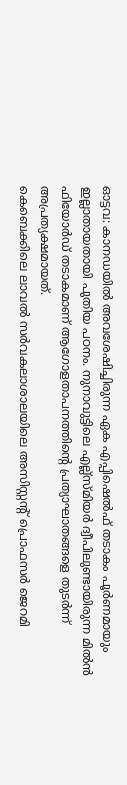ഓട്ടവ: കാനഡയിൽ അവശേഷിച്ചിരുന്ന ഏക എപ്പിഷെൽഫ് തടാകം പൂർണമായും ഇല്ലാതായതായി പുതിയ പഠനം. നുനാവുട്ടിലെ എല്ല്സ്മിയർ ദ്വീപിലുണ്ടായിരുന്ന മിൽൻ ഫിയോർഡ് തടാകമാണ് ആഗോളതാപനത്തിന്റെ പ്രത്യാഘാതങ്ങളെ തുടർന്ന് അപ്രത്യക്ഷമായത്.
കെബെക്കിലെ ലാവൽ സർവകലാശാലയിലെ അസിസ്റ്റന്റ് പ്രൊഫസർ ജെറമി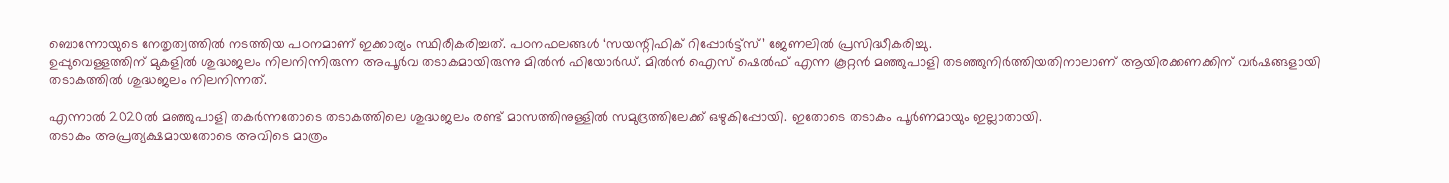ബൊന്നോയുടെ നേതൃത്വത്തിൽ നടത്തിയ പഠനമാണ് ഇക്കാര്യം സ്ഥിരീകരിച്ചത്. പഠനഫലങ്ങൾ ‘സയന്റിഫിക് റിപ്പോർട്ട്സ്’ ജേണലിൽ പ്രസിദ്ധീകരിച്ചു.
ഉപ്പുവെള്ളത്തിന് മുകളിൽ ശുദ്ധജലം നിലനിന്നിരുന്ന അപൂർവ തടാകമായിരുന്നു മിൽൻ ഫിയോർഡ്. മിൽൻ ഐസ് ഷെൽഫ് എന്ന കൂറ്റൻ മഞ്ഞുപാളി തടഞ്ഞുനിർത്തിയതിനാലാണ് ആയിരക്കണക്കിന് വർഷങ്ങളായി തടാകത്തിൽ ശുദ്ധജലം നിലനിന്നത്.

എന്നാൽ 2020ൽ മഞ്ഞുപാളി തകർന്നതോടെ തടാകത്തിലെ ശുദ്ധജലം രണ്ട് മാസത്തിനുള്ളിൽ സമുദ്രത്തിലേക്ക് ഒഴുകിപ്പോയി. ഇതോടെ തടാകം പൂർണമായും ഇല്ലാതായി.
തടാകം അപ്രത്യക്ഷമായതോടെ അവിടെ മാത്രം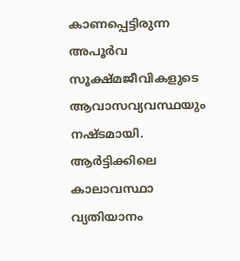കാണപ്പെട്ടിരുന്ന അപൂർവ സൂക്ഷ്മജീവികളുടെ ആവാസവ്യവസ്ഥയും നഷ്ടമായി. ആർട്ടിക്കിലെ കാലാവസ്ഥാ വ്യതിയാനം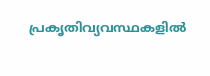പ്രകൃതിവ്യവസ്ഥകളിൽ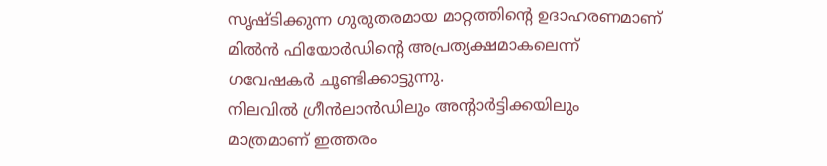സൃഷ്ടിക്കുന്ന ഗുരുതരമായ മാറ്റത്തിന്റെ ഉദാഹരണമാണ് മിൽൻ ഫിയോർഡിന്റെ അപ്രത്യക്ഷമാകലെന്ന് ഗവേഷകർ ചൂണ്ടിക്കാട്ടുന്നു.
നിലവിൽ ഗ്രീൻലാൻഡിലും അന്റാർട്ടിക്കയിലും മാത്രമാണ് ഇത്തരം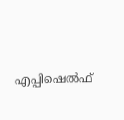എപ്പിഷെൽഫ്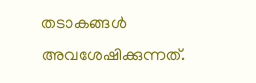തടാകങ്ങൾ അവശേഷിക്കുന്നത്.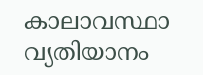കാലാവസ്ഥാ വ്യതിയാനം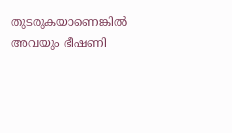തുടരുകയാണെങ്കിൽ അവയും ഭീഷണി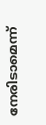നേരിടാമെന്ന്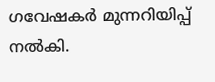ഗവേഷകർ മുന്നറിയിപ്പ് നൽകി.